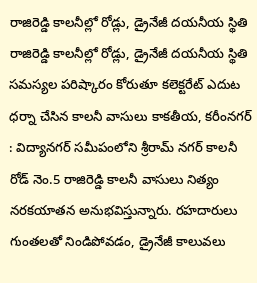రాజిరెడ్డి కాలనీల్లో రోడ్లు, డ్రైనేజీ దయనీయ స్థితి
రాజిరెడ్డి కాలనీల్లో రోడ్లు, డ్రైనేజీ దయనీయ స్థితి సమస్యల పరిష్కారం కోరుతూ కలెక్టరేట్ ఎదుట ధర్నా చేసిన కాలనీ వాసులు కాకతీయ, కరీంనగర్ : విద్యానగర్ సమీపంలోని శ్రీరామ్ నగర్ కాలనీ రోడ్ నెం.5 రాజిరెడ్డి కాలనీ వాసులు నిత్యం నరకయాతన అనుభవిస్తున్నారు. రహదారులు గుంతలతో నిండిపోవడం, డ్రైనేజీ కాలువలు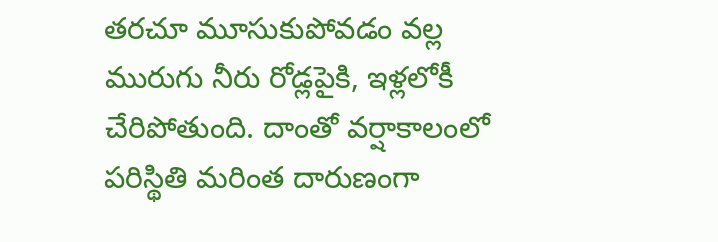తరచూ మూసుకుపోవడం వల్ల మురుగు నీరు రోడ్లపైకి, ఇళ్లలోకీ చేరిపోతుంది. దాంతో వర్షాకాలంలో పరిస్థితి మరింత దారుణంగా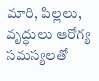మారి, పిల్లలు, వృద్ధులు ఆరోగ్య సమస్యలతో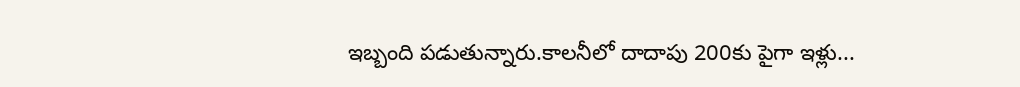ఇబ్బంది పడుతున్నారు.కాలనీలో దాదాపు 200కు పైగా ఇళ్లు...